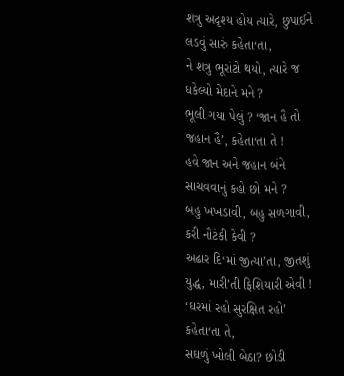શત્રુ અદૃશ્ય હોય ત્યારે, છુપાઈને લડવું સારું કહેતા‘તા,
ને શત્રુ ભૂરાંટો થયો, ત્યારે જ ધકેલ્યો મેદાને મને ?
ભૂલી ગયા પેલું ? ‘જાન હૈ તો જહાન હૈ’, કહેતા‘તા તે !
હવે જાન અને જહાન બંને સાચવવાનું કહો છો મને ?
બહુ ખખડાવી, બહુ સળગાવી, કરી નૌટંકી કેવી ?
અઢાર દિ‘માં જીત્યા’તા, જીતશું યુદ્ધ, મારી’તી ફિશિયારી એવી !
‘ઘરમાં રહો સુરક્ષિત રહો’ કહેતા‘તા તે,
સઘળું ખોલી બેઠા? છોડી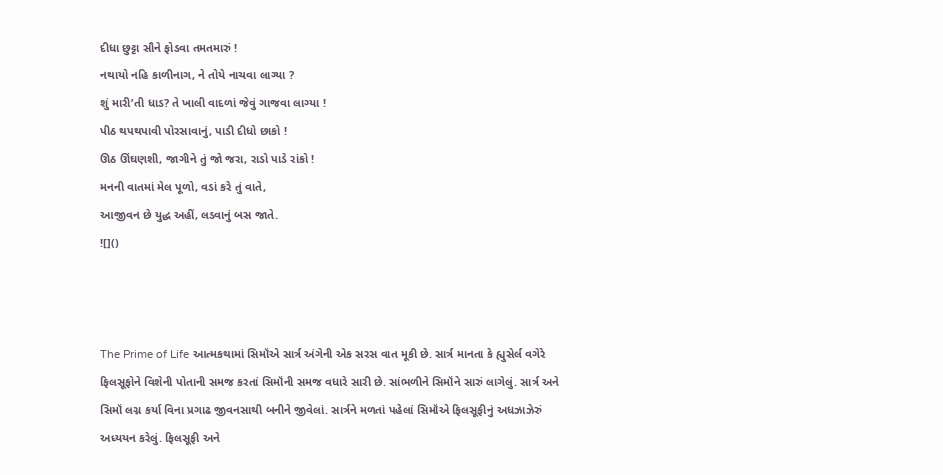દીધા છુટ્ટા સૌને ફોડવા તમતમારું !
નથાયો નહિ કાળીનાગ, ને તોયે નાચવા લાગ્યા ?
શું મારી’તી ધાડ? તે ખાલી વાદળાં જેવું ગાજવા લાગ્યા !
પીઠ થપથપાવી પોરસાવાનું, પાડી દીધો છાકો !
ઊઠ ઊંઘણશી, જાગીને તું જો જરા, રાડો પાડે રાંકો !
મનની વાતમાં મેલ પૂળો, વડાં કરે તું વાતે,
આજીવન છે યુદ્ધ અહીં, લડવાનું બસ જાતે.
![]()



The Prime of Life આત્મકથામાં સિમૉંએ સાર્ત્ર અંગેની એક સરસ વાત મૂકી છે. સાર્ત્ર માનતા કે હ્યુસેર્લ વગેરે ફિલસૂફોને વિશેની પોતાની સમજ કરતાં સિમૉંની સમજ વધારે સારી છે. સાંભળીને સિમૉંને સારું લાગેલું. સાર્ત્ર અને સિમૉં લગ્ન કર્યા વિના પ્રગાઢ જીવનસાથી બનીને જીવેલાં. સાર્ત્રને મળતાં પહેલાં સિમૉંએ ફિલસૂફીનું અધઝાઝેરું અધ્યયન કરેલું. ફિલસૂફી અને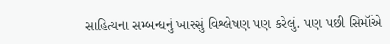સાહિત્યના સમ્બન્ધનું ખાસ્સું વિશ્લેષણ પણ કરેલું. પણ પછી સિમૉંએ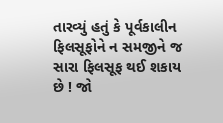તારવ્યું હતું કે પૂર્વકાલીન ફિલસૂફોને ન સમજીને જ સારા ફિલસૂફ થઈ શકાય છે ! જો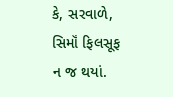કે, સરવાળે, સિમૉં ફિલસૂફ ન જ થયાં.